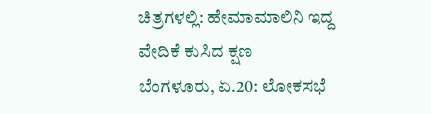ಚಿತ್ರಗಳಲ್ಲಿ: ಹೇಮಾಮಾಲಿನಿ ಇದ್ದ ವೇದಿಕೆ ಕುಸಿದ ಕ್ಷಣ
ಬೆಂಗಳೂರು, ಏ.20: ಲೋಕಸಭೆ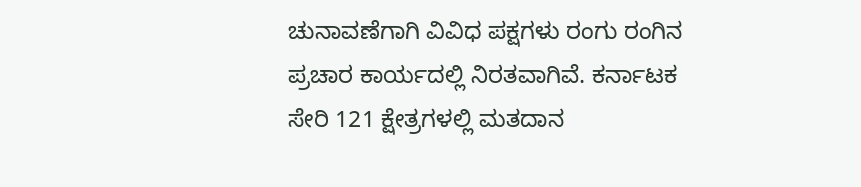ಚುನಾವಣೆಗಾಗಿ ವಿವಿಧ ಪಕ್ಷಗಳು ರಂಗು ರಂಗಿನ ಪ್ರಚಾರ ಕಾರ್ಯದಲ್ಲಿ ನಿರತವಾಗಿವೆ. ಕರ್ನಾಟಕ ಸೇರಿ 121 ಕ್ಷೇತ್ರಗಳಲ್ಲಿ ಮತದಾನ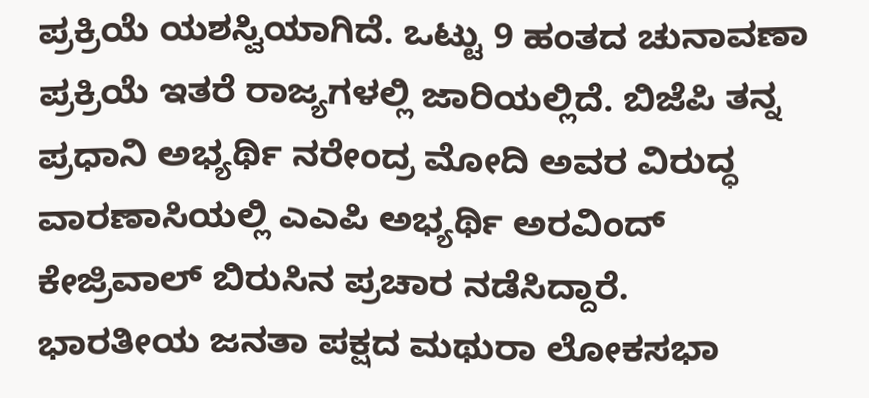ಪ್ರಕ್ರಿಯೆ ಯಶಸ್ವಿಯಾಗಿದೆ. ಒಟ್ಟು 9 ಹಂತದ ಚುನಾವಣಾ ಪ್ರಕ್ರಿಯೆ ಇತರೆ ರಾಜ್ಯಗಳಲ್ಲಿ ಜಾರಿಯಲ್ಲಿದೆ. ಬಿಜೆಪಿ ತನ್ನ ಪ್ರಧಾನಿ ಅಭ್ಯರ್ಥಿ ನರೇಂದ್ರ ಮೋದಿ ಅವರ ವಿರುದ್ಧ ವಾರಣಾಸಿಯಲ್ಲಿ ಎಎಪಿ ಅಭ್ಯರ್ಥಿ ಅರವಿಂದ್ ಕೇಜ್ರಿವಾಲ್ ಬಿರುಸಿನ ಪ್ರಚಾರ ನಡೆಸಿದ್ದಾರೆ.
ಭಾರತೀಯ ಜನತಾ ಪಕ್ಷದ ಮಥುರಾ ಲೋಕಸಭಾ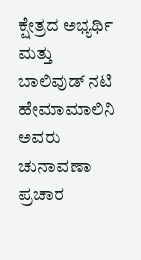ಕ್ಷೇತ್ರದ ಅಭ್ಯರ್ಥಿ ಮತ್ತು ಬಾಲಿವುಡ್ ನಟಿ ಹೇಮಾಮಾಲಿನಿ ಅವರು ಚುನಾವಣಾ ಪ್ರಚಾರ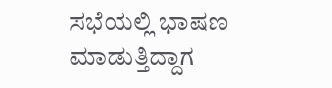ಸಭೆಯಲ್ಲಿ ಭಾಷಣ ಮಾಡುತ್ತಿದ್ದಾಗ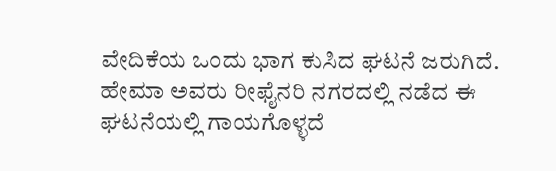ವೇದಿಕೆಯ ಒಂದು ಭಾಗ ಕುಸಿದ ಘಟನೆ ಜರುಗಿದೆ.
ಹೇಮಾ ಅವರು ರೀಫೈನರಿ ನಗರದಲ್ಲಿ ನಡೆದ ಈ ಘಟನೆಯಲ್ಲಿ ಗಾಯಗೊಳ್ಳದೆ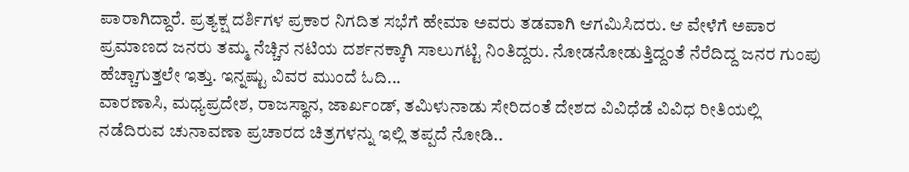ಪಾರಾಗಿದ್ದಾರೆ. ಪ್ರತ್ಯಕ್ಷ ದರ್ಶಿಗಳ ಪ್ರಕಾರ ನಿಗದಿತ ಸಭೆಗೆ ಹೇಮಾ ಅವರು ತಡವಾಗಿ ಆಗಮಿಸಿದರು. ಆ ವೇಳೆಗೆ ಅಪಾರ ಪ್ರಮಾಣದ ಜನರು ತಮ್ಮ ನೆಚ್ಚಿನ ನಟಿಯ ದರ್ಶನಕ್ಕಾಗಿ ಸಾಲುಗಟ್ಟಿ ನಿಂತಿದ್ದರು. ನೋಡನೋಡುತ್ತಿದ್ದಂತೆ ನೆರೆದಿದ್ದ ಜನರ ಗುಂಪು ಹೆಚ್ಚಾಗುತ್ತಲೇ ಇತ್ತು. ಇನ್ನಷ್ಟು ವಿವರ ಮುಂದೆ ಓದಿ...
ವಾರಣಾಸಿ, ಮಧ್ಯಪ್ರದೇಶ, ರಾಜಸ್ಥಾನ, ಜಾರ್ಖಂಡ್, ತಮಿಳುನಾಡು ಸೇರಿದಂತೆ ದೇಶದ ವಿವಿಧೆಡೆ ವಿವಿಧ ರೀತಿಯಲ್ಲಿ ನಡೆದಿರುವ ಚುನಾವಣಾ ಪ್ರಚಾರದ ಚಿತ್ರಗಳನ್ನು ಇಲ್ಲಿ ತಪ್ಪದೆ ನೋಡಿ..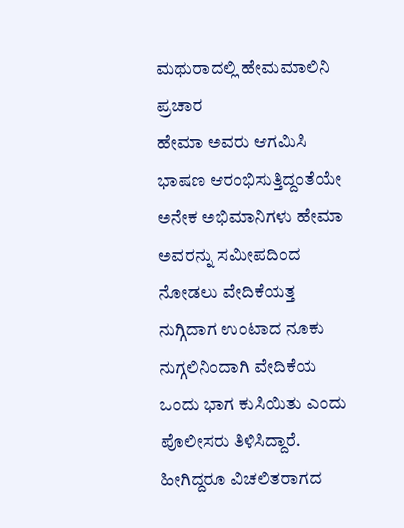ಮಥುರಾದಲ್ಲಿ ಹೇಮಮಾಲಿನಿ ಪ್ರಚಾರ
ಹೇಮಾ ಅವರು ಆಗಮಿಸಿ ಭಾಷಣ ಆರಂಭಿಸುತ್ತಿದ್ದಂತೆಯೇ ಅನೇಕ ಅಭಿಮಾನಿಗಳು ಹೇಮಾ ಅವರನ್ನು ಸಮೀಪದಿಂದ ನೋಡಲು ವೇದಿಕೆಯತ್ತ ನುಗ್ಗಿದಾಗ ಉಂಟಾದ ನೂಕು ನುಗ್ಗಲಿನಿಂದಾಗಿ ವೇದಿಕೆಯ ಒಂದು ಭಾಗ ಕುಸಿಯಿತು ಎಂದು ಪೊಲೀಸರು ತಿಳಿಸಿದ್ದಾರೆ. ಹೀಗಿದ್ದರೂ ವಿಚಲಿತರಾಗದ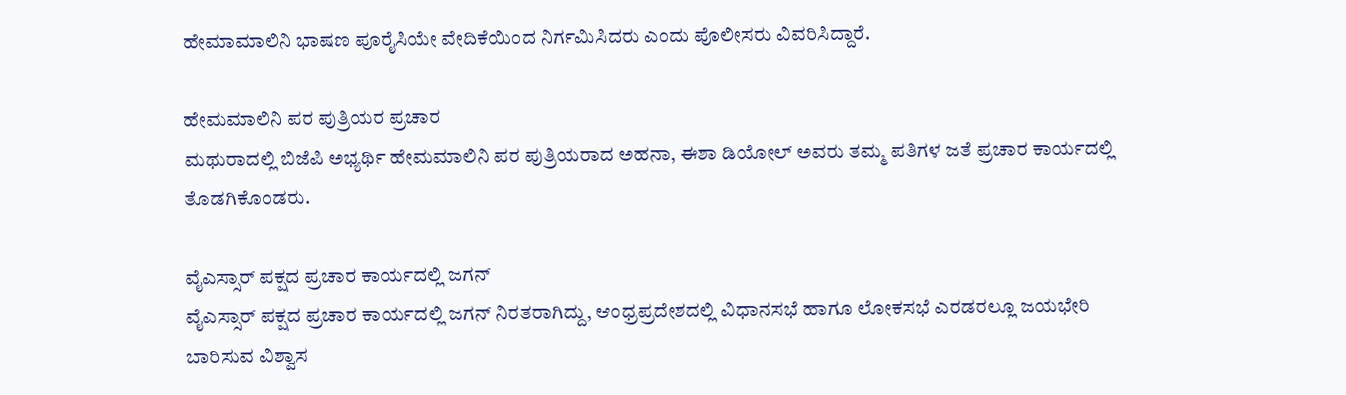ಹೇಮಾಮಾಲಿನಿ ಭಾಷಣ ಪೂರೈಸಿಯೇ ವೇದಿಕೆಯಿಂದ ನಿರ್ಗಮಿಸಿದರು ಎಂದು ಪೊಲೀಸರು ವಿವರಿಸಿದ್ದಾರೆ.

ಹೇಮಮಾಲಿನಿ ಪರ ಪುತ್ರಿಯರ ಪ್ರಚಾರ
ಮಥುರಾದಲ್ಲಿ ಬಿಜೆಪಿ ಅಭ್ಯರ್ಥಿ ಹೇಮಮಾಲಿನಿ ಪರ ಪುತ್ರಿಯರಾದ ಅಹನಾ, ಈಶಾ ಡಿಯೋಲ್ ಅವರು ತಮ್ಮ ಪತಿಗಳ ಜತೆ ಪ್ರಚಾರ ಕಾರ್ಯದಲ್ಲಿ ತೊಡಗಿಕೊಂಡರು.

ವೈಎಸ್ಸಾರ್ ಪಕ್ಷದ ಪ್ರಚಾರ ಕಾರ್ಯದಲ್ಲಿ ಜಗನ್
ವೈಎಸ್ಸಾರ್ ಪಕ್ಷದ ಪ್ರಚಾರ ಕಾರ್ಯದಲ್ಲಿ ಜಗನ್ ನಿರತರಾಗಿದ್ದು, ಆಂಧ್ರಪ್ರದೇಶದಲ್ಲಿ ವಿಧಾನಸಭೆ ಹಾಗೂ ಲೋಕಸಭೆ ಎರಡರಲ್ಲೂ ಜಯಭೇರಿ ಬಾರಿಸುವ ವಿಶ್ವಾಸ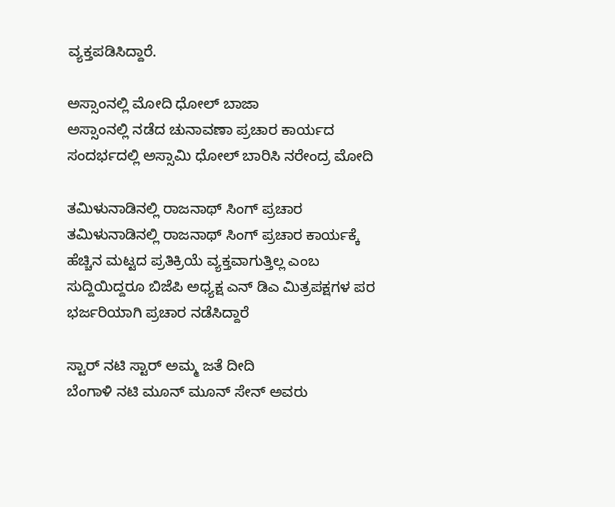ವ್ಯಕ್ತಪಡಿಸಿದ್ದಾರೆ.

ಅಸ್ಸಾಂನಲ್ಲಿ ಮೋದಿ ಧೋಲ್ ಬಾಜಾ
ಅಸ್ಸಾಂನಲ್ಲಿ ನಡೆದ ಚುನಾವಣಾ ಪ್ರಚಾರ ಕಾರ್ಯದ ಸಂದರ್ಭದಲ್ಲಿ ಅಸ್ಸಾಮಿ ಧೋಲ್ ಬಾರಿಸಿ ನರೇಂದ್ರ ಮೋದಿ

ತಮಿಳುನಾಡಿನಲ್ಲಿ ರಾಜನಾಥ್ ಸಿಂಗ್ ಪ್ರಚಾರ
ತಮಿಳುನಾಡಿನಲ್ಲಿ ರಾಜನಾಥ್ ಸಿಂಗ್ ಪ್ರಚಾರ ಕಾರ್ಯಕ್ಕೆ ಹೆಚ್ಚಿನ ಮಟ್ಟದ ಪ್ರತಿಕ್ರಿಯೆ ವ್ಯಕ್ತವಾಗುತ್ತಿಲ್ಲ ಎಂಬ ಸುದ್ದಿಯಿದ್ದರೂ ಬಿಜೆಪಿ ಅಧ್ಯಕ್ಷ ಎನ್ ಡಿಎ ಮಿತ್ರಪಕ್ಷಗಳ ಪರ ಭರ್ಜರಿಯಾಗಿ ಪ್ರಚಾರ ನಡೆಸಿದ್ದಾರೆ

ಸ್ಟಾರ್ ನಟಿ ಸ್ಟಾರ್ ಅಮ್ಮ ಜತೆ ದೀದಿ
ಬೆಂಗಾಳಿ ನಟಿ ಮೂನ್ ಮೂನ್ ಸೇನ್ ಅವರು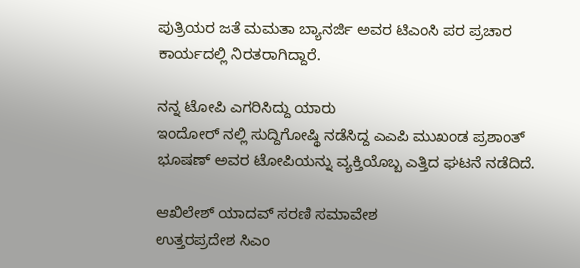ಪುತ್ರಿಯರ ಜತೆ ಮಮತಾ ಬ್ಯಾನರ್ಜಿ ಅವರ ಟಿಎಂಸಿ ಪರ ಪ್ರಚಾರ ಕಾರ್ಯದಲ್ಲಿ ನಿರತರಾಗಿದ್ದಾರೆ.

ನನ್ನ ಟೋಪಿ ಎಗರಿಸಿದ್ದು ಯಾರು
ಇಂದೋರ್ ನಲ್ಲಿ ಸುದ್ದಿಗೋಷ್ಥಿ ನಡೆಸಿದ್ದ ಎಎಪಿ ಮುಖಂಡ ಪ್ರಶಾಂತ್ ಭೂಷಣ್ ಅವರ ಟೋಪಿಯನ್ನು ವ್ಯಕ್ತಿಯೊಬ್ಬ ಎತ್ತಿದ ಘಟನೆ ನಡೆದಿದೆ.

ಆಖಿಲೇಶ್ ಯಾದವ್ ಸರಣಿ ಸಮಾವೇಶ
ಉತ್ತರಪ್ರದೇಶ ಸಿಎಂ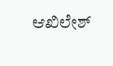ಆಖಿಲೇಶ್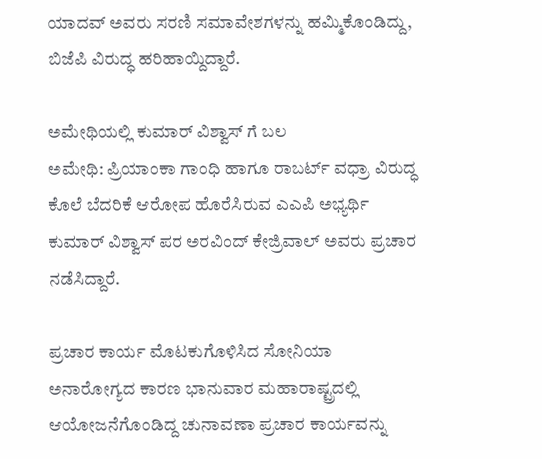ಯಾದವ್ ಅವರು ಸರಣಿ ಸಮಾವೇಶಗಳನ್ನು ಹಮ್ಮಿಕೊಂಡಿದ್ದು, ಬಿಜೆಪಿ ವಿರುದ್ಧ ಹರಿಹಾಯ್ದಿದ್ದಾರೆ.

ಅಮೇಥಿಯಲ್ಲಿ ಕುಮಾರ್ ವಿಶ್ವಾಸ್ ಗೆ ಬಲ
ಅಮೇಥಿ: ಪ್ರಿಯಾಂಕಾ ಗಾಂಧಿ ಹಾಗೂ ರಾಬರ್ಟ್ ವಧ್ರಾ ವಿರುದ್ಧ ಕೊಲೆ ಬೆದರಿಕೆ ಆರೋಪ ಹೊರೆಸಿರುವ ಎಎಪಿ ಅಭ್ಯರ್ಥಿ ಕುಮಾರ್ ವಿಶ್ವಾಸ್ ಪರ ಅರವಿಂದ್ ಕೇಜ್ರಿವಾಲ್ ಅವರು ಪ್ರಚಾರ ನಡೆಸಿದ್ದಾರೆ.

ಪ್ರಚಾರ ಕಾರ್ಯ ಮೊಟಕುಗೊಳಿಸಿದ ಸೋನಿಯಾ
ಅನಾರೋಗ್ಯದ ಕಾರಣ ಭಾನುವಾರ ಮಹಾರಾಷ್ಟ್ರದಲ್ಲಿ ಆಯೋಜನೆಗೊಂಡಿದ್ದ ಚುನಾವಣಾ ಪ್ರಚಾರ ಕಾರ್ಯವನ್ನು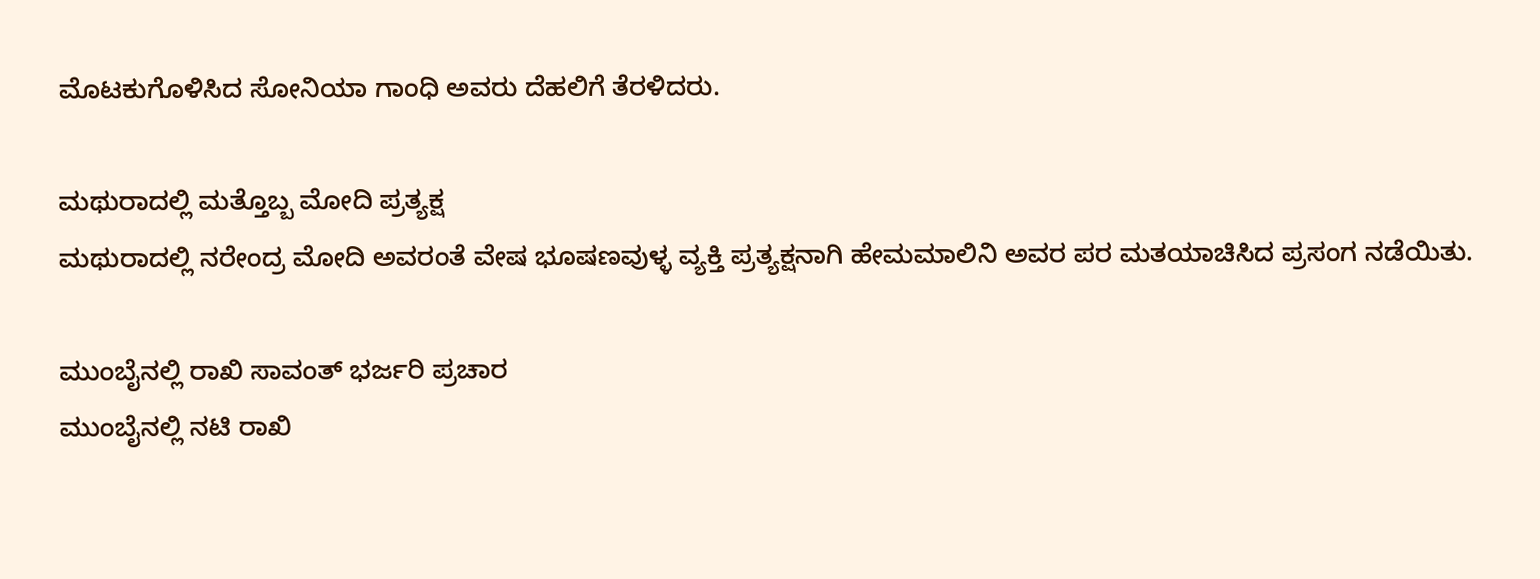ಮೊಟಕುಗೊಳಿಸಿದ ಸೋನಿಯಾ ಗಾಂಧಿ ಅವರು ದೆಹಲಿಗೆ ತೆರಳಿದರು.

ಮಥುರಾದಲ್ಲಿ ಮತ್ತೊಬ್ಬ ಮೋದಿ ಪ್ರತ್ಯಕ್ಷ
ಮಥುರಾದಲ್ಲಿ ನರೇಂದ್ರ ಮೋದಿ ಅವರಂತೆ ವೇಷ ಭೂಷಣವುಳ್ಳ ವ್ಯಕ್ತಿ ಪ್ರತ್ಯಕ್ಷನಾಗಿ ಹೇಮಮಾಲಿನಿ ಅವರ ಪರ ಮತಯಾಚಿಸಿದ ಪ್ರಸಂಗ ನಡೆಯಿತು.

ಮುಂಬೈನಲ್ಲಿ ರಾಖಿ ಸಾವಂತ್ ಭರ್ಜರಿ ಪ್ರಚಾರ
ಮುಂಬೈನಲ್ಲಿ ನಟಿ ರಾಖಿ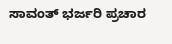ಸಾವಂತ್ ಭರ್ಜರಿ ಪ್ರಚಾರ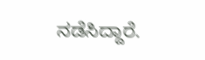ನಡೆಸಿದ್ದಾರೆ.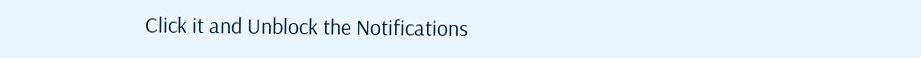Click it and Unblock the Notifications